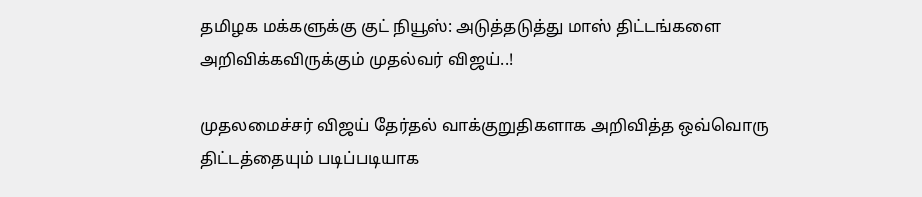தமிழக மக்களுக்கு குட் நியூஸ்: அடுத்தடுத்து மாஸ் திட்டங்களை அறிவிக்கவிருக்கும் முதல்வர் விஜய்..!

முதலமைச்சர் விஜய் தேர்தல் வாக்குறுதிகளாக அறிவித்த ஒவ்வொரு திட்டத்தையும் படிப்படியாக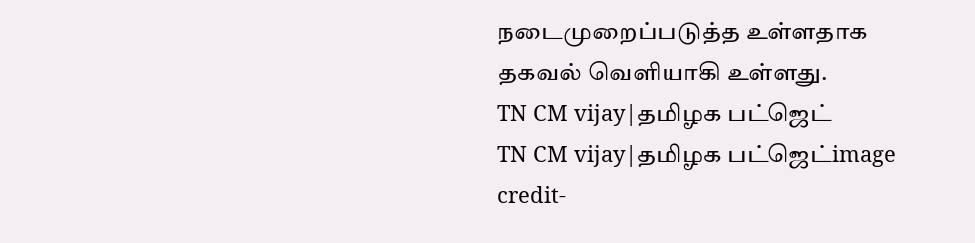நடைமுறைப்படுத்த உள்ளதாக தகவல் வெளியாகி உள்ளது.
TN CM vijay|தமிழக பட்ஜெட்
TN CM vijay|தமிழக பட்ஜெட்image credit-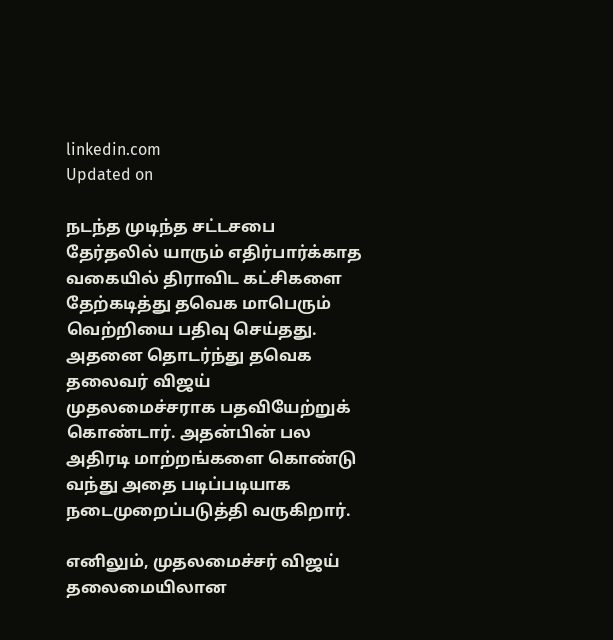linkedin.com
Updated on

நடந்த முடிந்த சட்டசபை தேர்தலில் யாரும் எதிர்பார்க்காத வகையில் திராவிட கட்சிகளை தேற்கடித்து தவெக மாபெரும் வெற்றியை பதிவு செய்தது. அதனை தொடர்ந்து தவெக தலைவர் விஜய் முதலமைச்சராக பதவியேற்றுக் கொண்டார். அதன்பின் பல அதிரடி மாற்றங்களை கொண்டு வந்து அதை படிப்படியாக நடைமுறைப்படுத்தி வருகிறார்.

எனிலும், முதலமைச்சர் விஜய் தலைமையிலான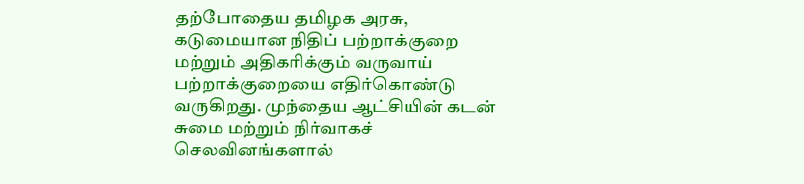தற்போதைய தமிழக அரசு, கடுமையான நிதிப் பற்றாக்குறை மற்றும் அதிகரிக்கும் வருவாய் பற்றாக்குறையை எதிர்கொண்டு வருகிறது. முந்தைய ஆட்சியின் கடன் சுமை மற்றும் நிர்வாகச் செலவினங்களால்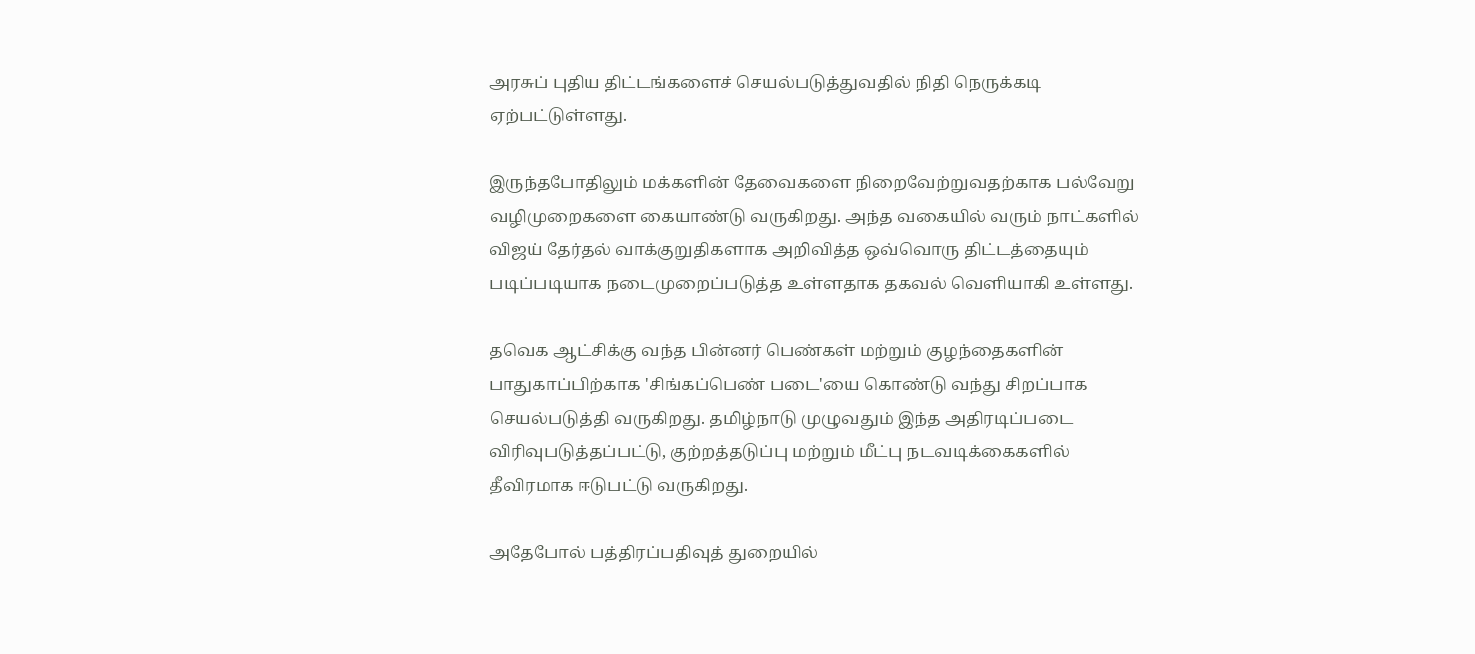அரசுப் புதிய திட்டங்களைச் செயல்படுத்துவதில் நிதி நெருக்கடி ஏற்பட்டுள்ளது.

இருந்தபோதிலும் மக்களின் தேவைகளை நிறைவேற்றுவதற்காக பல்வேறு வழிமுறைகளை கையாண்டு வருகிறது. அந்த வகையில் வரும் நாட்களில் விஜய் தேர்தல் வாக்குறுதிகளாக அறிவித்த ஒவ்வொரு திட்டத்தையும் படிப்படியாக நடைமுறைப்படுத்த உள்ளதாக தகவல் வெளியாகி உள்ளது.

தவெக ஆட்சிக்கு வந்த பின்னர் பெண்கள் மற்றும் குழந்தைகளின் பாதுகாப்பிற்காக 'சிங்கப்பெண் படை'யை கொண்டு வந்து சிறப்பாக செயல்படுத்தி வருகிறது. தமிழ்நாடு முழுவதும் இந்த அதிரடிப்படை விரிவுபடுத்தப்பட்டு, குற்றத்தடுப்பு மற்றும் மீட்பு நடவடிக்கைகளில் தீவிரமாக ஈடுபட்டு வருகிறது.

அதேபோல் பத்திரப்பதிவுத் துறையில்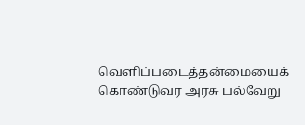வெளிப்படைத்தன்மையைக் கொண்டுவர அரசு பல்வேறு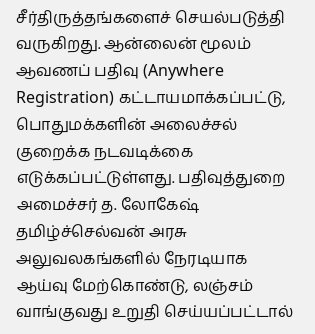சீர்திருத்தங்களைச் செயல்படுத்தி வருகிறது. ஆன்லைன் மூலம் ஆவணப் பதிவு (Anywhere Registration) கட்டாயமாக்கப்பட்டு, பொதுமக்களின் அலைச்சல் குறைக்க நடவடிக்கை எடுக்கப்பட்டுள்ளது. பதிவுத்துறை அமைச்சர் த. லோகேஷ் தமிழ்ச்செல்வன் அரசு அலுவலகங்களில் நேரடியாக ஆய்வு மேற்கொண்டு, லஞ்சம் வாங்குவது உறுதி செய்யப்பட்டால்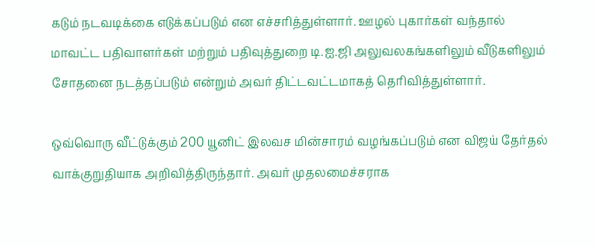கடும் நடவடிக்கை எடுக்கப்படும் என எச்சரித்துள்ளார். ஊழல் புகார்கள் வந்தால் மாவட்ட பதிவாளர்கள் மற்றும் பதிவுத்துறை டி.ஐ.ஜி அலுவலகங்களிலும் வீடுகளிலும் சோதனை நடத்தப்படும் என்றும் அவர் திட்டவட்டமாகத் தெரிவித்துள்ளார்.

ஒவ்வொரு வீட்டுக்கும் 200 யூனிட் இலவச மின்சாரம் வழங்கப்படும் என விஜய் தேர்தல் வாக்குறுதியாக அறிவித்திருந்தார். அவர் முதலமைச்சராக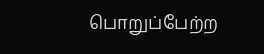பொறுப்பேற்ற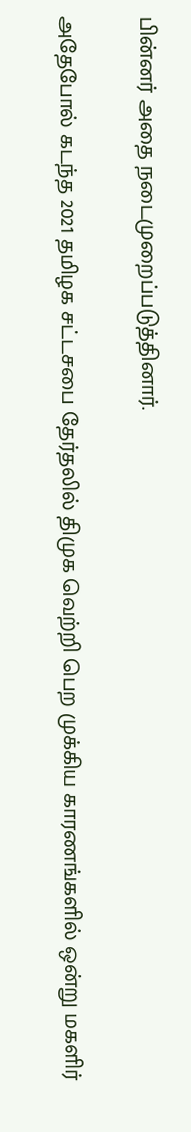பின்னர் அதை நடைமுறைப்படுத்தினார்.

அதேபோல் கடந்த 2021 தமிழக சட்டசபை தேர்தலில் திமுக வெற்றி பெற முக்கிய காரணங்களில் ஒன்று மகளிர்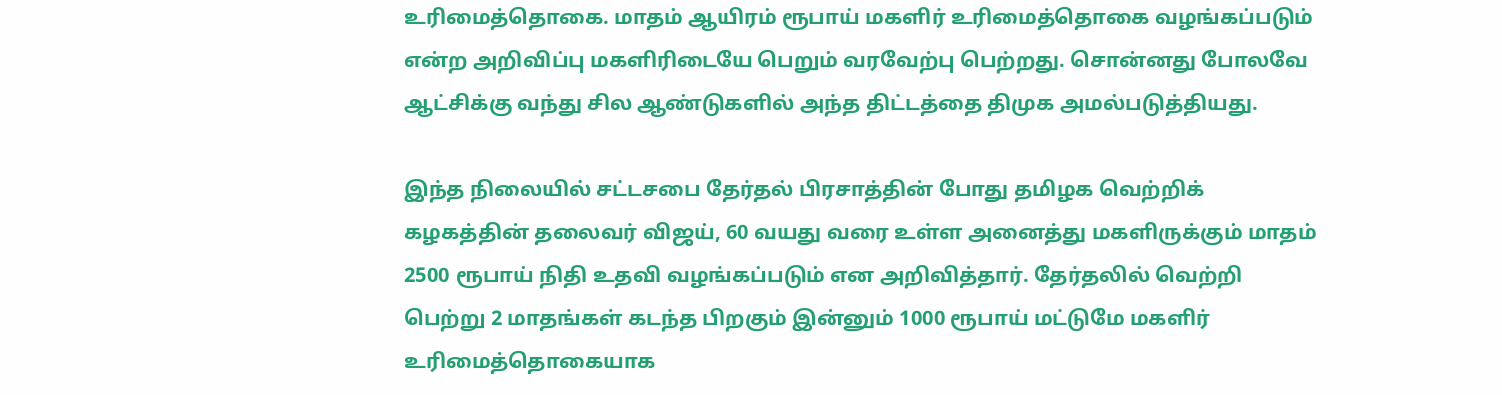உரிமைத்தொகை. மாதம் ஆயிரம் ரூபாய் மகளிர் உரிமைத்தொகை வழங்கப்படும் என்ற அறிவிப்பு மகளிரிடையே பெறும் வரவேற்பு பெற்றது. சொன்னது போலவே ஆட்சிக்கு வந்து சில ஆண்டுகளில் அந்த திட்டத்தை திமுக அமல்படுத்தியது.

இந்த நிலையில் சட்டசபை தேர்தல் பிரசாத்தின் போது தமிழக வெற்றிக் கழகத்தின் தலைவர் விஜய், 60 வயது வரை உள்ள அனைத்து மகளிருக்கும் மாதம் 2500 ரூபாய் நிதி உதவி வழங்கப்படும் என அறிவித்தார். தேர்தலில் வெற்றி பெற்று 2 மாதங்கள் கடந்த பிறகும் இன்னும் 1000 ரூபாய் மட்டுமே மகளிர் உரிமைத்தொகையாக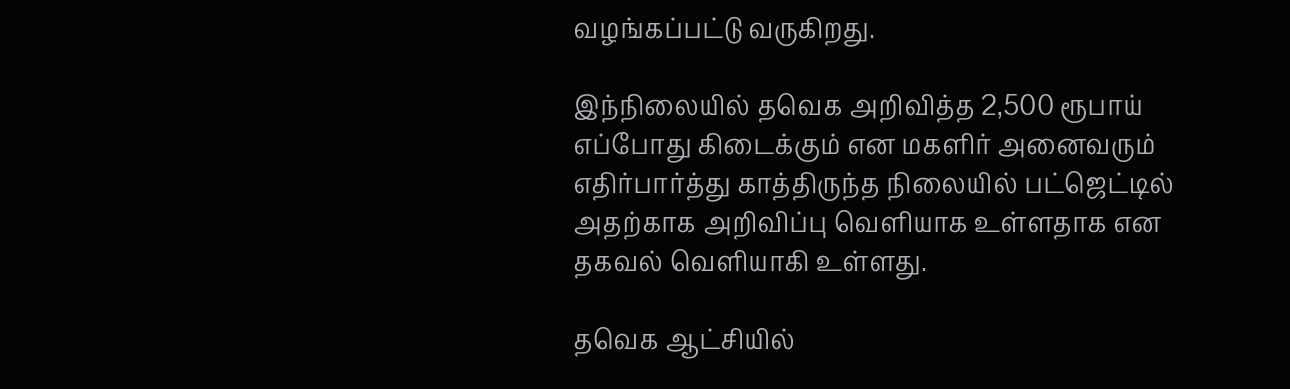வழங்கப்பட்டு வருகிறது.

இந்நிலையில் தவெக அறிவித்த 2,500 ரூபாய் எப்போது கிடைக்கும் என மகளிர் அனைவரும் எதிர்பார்த்து காத்திருந்த நிலையில் பட்ஜெட்டில் அதற்காக அறிவிப்பு வெளியாக உள்ளதாக என தகவல் வெளியாகி உள்ளது.

தவெக ஆட்சியில்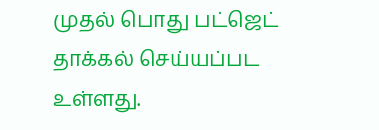முதல் பொது பட்ஜெட் தாக்கல் செய்யப்பட உள்ளது.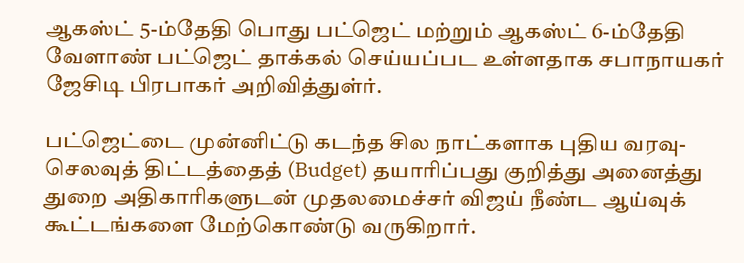ஆகஸ்ட் 5-ம்தேதி பொது பட்ஜெட் மற்றும் ஆகஸ்ட் 6-ம்தேதி வேளாண் பட்ஜெட் தாக்கல் செய்யப்பட உள்ளதாக சபாநாயகர் ஜேசிடி பிரபாகர் அறிவித்துள்ர்.

பட்ஜெட்டை முன்னிட்டு கடந்த சில நாட்களாக புதிய வரவு-செலவுத் திட்டத்தைத் (Budget) தயாரிப்பது குறித்து அனைத்து துறை அதிகாரிகளுடன் முதலமைச்சர் விஜய் நீண்ட ஆய்வுக் கூட்டங்களை மேற்கொண்டு வருகிறார்.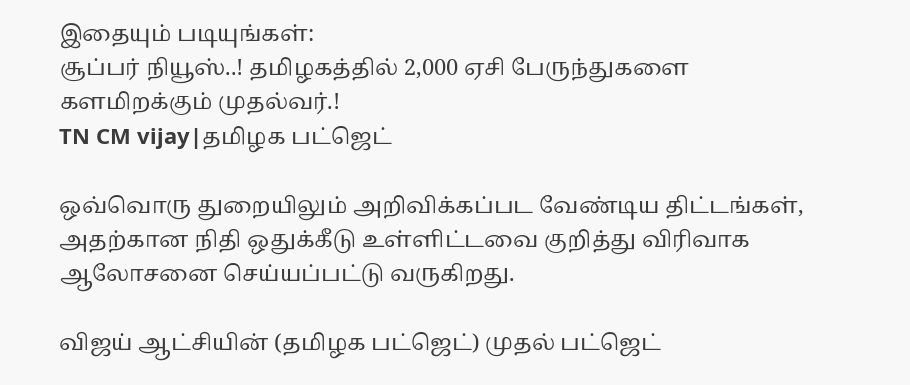இதையும் படியுங்கள்:
சூப்பர் நியூஸ்..! தமிழகத்தில் 2,000 ஏசி பேருந்துகளை களமிறக்கும் முதல்வர்.!
TN CM vijay|தமிழக பட்ஜெட்

ஒவ்வொரு துறையிலும் அறிவிக்கப்பட வேண்டிய திட்டங்கள், அதற்கான நிதி ஒதுக்கீடு உள்ளிட்டவை குறித்து விரிவாக ஆலோசனை செய்யப்பட்டு வருகிறது.

விஜய் ஆட்சியின் (தமிழக பட்ஜெட்) முதல் பட்ஜெட்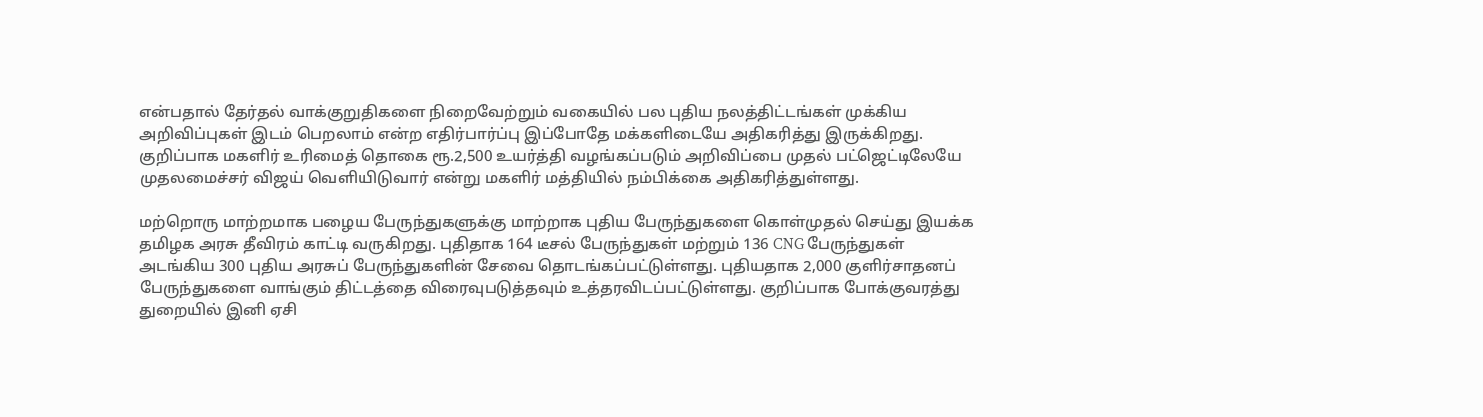என்பதால் தேர்தல் வாக்குறுதிகளை நிறைவேற்றும் வகையில் பல புதிய நலத்திட்டங்கள் முக்கிய அறிவிப்புகள் இடம் பெறலாம் என்ற எதிர்பார்ப்பு இப்போதே மக்களிடையே அதிகரித்து இருக்கிறது. குறிப்பாக மகளிர் உரிமைத் தொகை ரூ.2,500 உயர்த்தி வழங்கப்படும் அறிவிப்பை முதல் பட்ஜெட்டிலேயே முதலமைச்சர் விஜய் வெளியிடுவார் என்று மகளிர் மத்தியில் நம்பிக்கை அதிகரித்துள்ளது.

மற்றொரு மாற்றமாக பழைய பேருந்துகளுக்கு மாற்றாக புதிய பேருந்துகளை கொள்முதல் செய்து இயக்க தமிழக அரசு தீவிரம் காட்டி வருகிறது. புதிதாக 164 டீசல் பேருந்துகள் மற்றும் 136 CNG பேருந்துகள் அடங்கிய 300 புதிய அரசுப் பேருந்துகளின் சேவை தொடங்கப்பட்டுள்ளது. புதியதாக 2,000 குளிர்சாதனப் பேருந்துகளை வாங்கும் திட்டத்தை விரைவுபடுத்தவும் உத்தரவிடப்பட்டுள்ளது. குறிப்பாக போக்குவரத்து துறையில் இனி ஏசி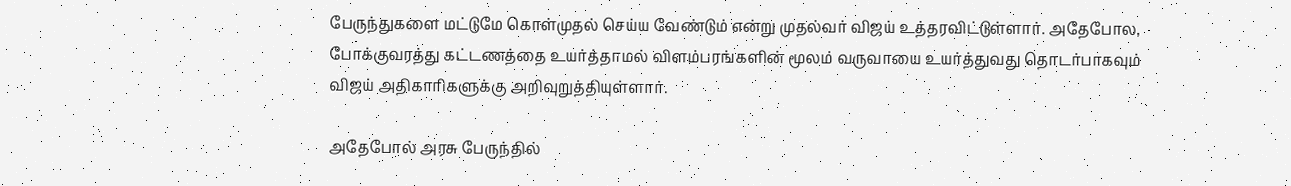பேருந்துகளை மட்டுமே கொள்முதல் செய்ய வேண்டும் என்று முதல்வர் விஜய் உத்தரவிட்டுள்ளார். அதேபோல, போக்குவரத்து கட்டணத்தை உயர்த்தாமல் விளம்பரங்களின் மூலம் வருவாயை உயர்த்துவது தொடர்பாகவும் விஜய் அதிகாரிகளுக்கு அறிவுறுத்தியுள்ளார்.

அதேபோல் அரசு பேருந்தில்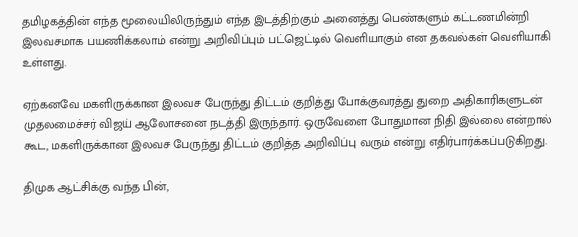தமிழகத்தின் எந்த மூலையிலிருந்தும் எந்த இடத்திற்கும் அனைத்து பெண்களும் கட்டணமின்றி இலவசமாக பயணிக்கலாம் என்று அறிவிப்பும் பட்ஜெட்டில் வெளியாகும் என தகவல்கள் வெளியாகி உள்ளது.

ஏற்கனவே மகளிருக்கான இலவச பேருந்து திட்டம் குறித்து போக்குவரத்து துறை அதிகாரிகளுடன் முதலமைச்சர் விஜய் ஆலோசனை நடத்தி இருந்தார். ஒருவேளை போதுமான நிதி இல்லை என்றால் கூட, மகளிருக்கான இலவச பேருந்து திட்டம் குறித்த அறிவிப்பு வரும் என்று எதிர்பார்க்கப்படுகிறது.

திமுக ஆட்சிக்கு வந்த பின்,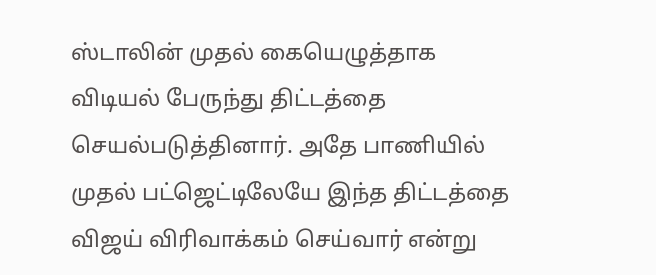ஸ்டாலின் முதல் கையெழுத்தாக விடியல் பேருந்து திட்டத்தை செயல்படுத்தினார். அதே பாணியில் முதல் பட்ஜெட்டிலேயே இந்த திட்டத்தை விஜய் விரிவாக்கம் செய்வார் என்று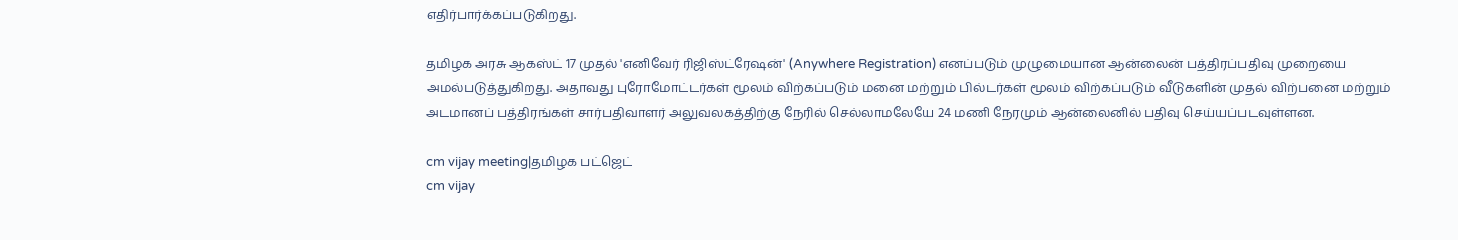எதிர்பார்க்கப்படுகிறது.

தமிழக அரசு ஆகஸ்ட் 17 முதல் 'எனிவேர் ரிஜிஸ்ட்ரேஷன்' (Anywhere Registration) எனப்படும் முழுமையான ஆன்லைன் பத்திரப்பதிவு முறையை அமல்படுத்துகிறது. அதாவது புரோமோட்டர்கள் மூலம் விற்கப்படும் மனை மற்றும் பில்டர்கள் மூலம் விற்கப்படும் வீடுகளின் முதல் விற்பனை மற்றும் அடமானப் பத்திரங்கள் சார்பதிவாளர் அலுவலகத்திற்கு நேரில் செல்லாமலேயே 24 மணி நேரமும் ஆன்லைனில் பதிவு செய்யப்படவுள்ளன.

cm vijay meeting|தமிழக பட்ஜெட்
cm vijay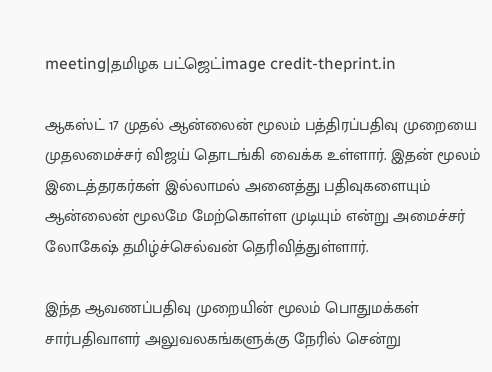meeting|தமிழக பட்ஜெட்image credit-theprint.in

ஆகஸ்ட் 17 முதல் ஆன்லைன் மூலம் பத்திரப்பதிவு முறையை முதலமைச்சர் விஜய் தொடங்கி வைக்க உள்ளார். இதன் மூலம் இடைத்தரகர்கள் இல்லாமல் அனைத்து பதிவுகளையும் ஆன்லைன் மூலமே மேற்கொள்ள முடியும் என்று அமைச்சர் லோகேஷ் தமிழ்ச்செல்வன் தெரிவித்துள்ளார்.

இந்த ஆவணப்பதிவு முறையின் மூலம் பொதுமக்கள் சார்பதிவாளர் அலுவலகங்களுக்கு நேரில் சென்று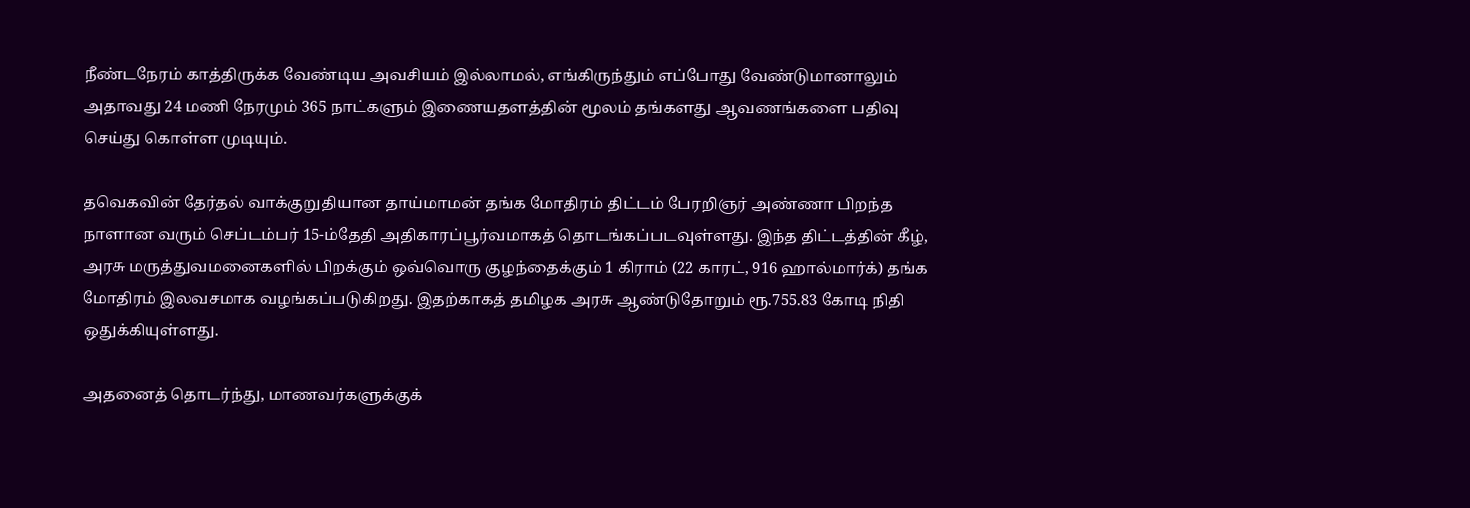நீண்டநேரம் காத்திருக்க வேண்டிய அவசியம் இல்லாமல், எங்கிருந்தும் எப்போது வேண்டுமானாலும் அதாவது 24 மணி நேரமும் 365 நாட்களும் இணையதளத்தின் மூலம் தங்களது ஆவணங்களை பதிவு செய்து கொள்ள முடியும்.

தவெகவின் தேர்தல் வாக்குறுதியான தாய்மாமன் தங்க மோதிரம் திட்டம் பேரறிஞர் அண்ணா பிறந்த நாளான வரும் செப்டம்பர் 15-ம்தேதி அதிகாரப்பூர்வமாகத் தொடங்கப்படவுள்ளது. இந்த திட்டத்தின் கீழ், அரசு மருத்துவமனைகளில் பிறக்கும் ஒவ்வொரு குழந்தைக்கும் 1 கிராம் (22 காரட், 916 ஹால்மார்க்) தங்க மோதிரம் இலவசமாக வழங்கப்படுகிறது. இதற்காகத் தமிழக அரசு ஆண்டுதோறும் ரூ.755.83 கோடி நிதி ஒதுக்கியுள்ளது.

அதனைத் தொடர்ந்து, மாணவர்களுக்குக்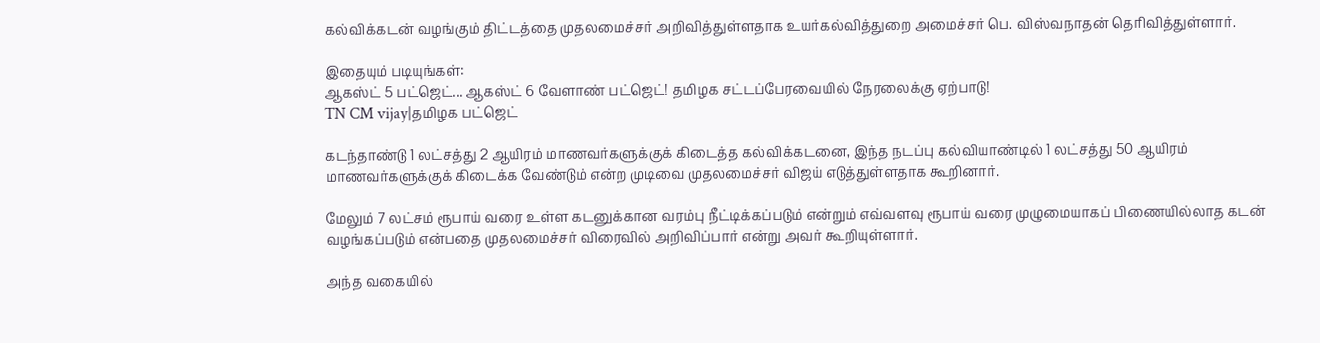கல்விக்கடன் வழங்கும் திட்டத்தை முதலமைச்சர் அறிவித்துள்ளதாக உயர்கல்வித்துறை அமைச்சர் பெ. விஸ்வநாதன் தெரிவித்துள்ளார்.

இதையும் படியுங்கள்:
ஆகஸ்ட் 5 பட்ஜெட்... ஆகஸ்ட் 6 வேளாண் பட்ஜெட்! தமிழக சட்டப்பேரவையில் நேரலைக்கு ஏற்பாடு!
TN CM vijay|தமிழக பட்ஜெட்

கடந்தாண்டு 1 லட்சத்து 2 ஆயிரம் மாணவர்களுக்குக் கிடைத்த கல்விக்கடனை, இந்த நடப்பு கல்வியாண்டில் 1 லட்சத்து 50 ஆயிரம் மாணவர்களுக்குக் கிடைக்க வேண்டும் என்ற முடிவை முதலமைச்சர் விஜய் எடுத்துள்ளதாக கூறினார்.

மேலும் 7 லட்சம் ரூபாய் வரை உள்ள கடனுக்கான வரம்பு நீட்டிக்கப்படும் என்றும் எவ்வளவு ரூபாய் வரை முழுமையாகப் பிணையில்லாத கடன் வழங்கப்படும் என்பதை முதலமைச்சர் விரைவில் அறிவிப்பார் என்று அவர் கூறியுள்ளார்.

அந்த வகையில்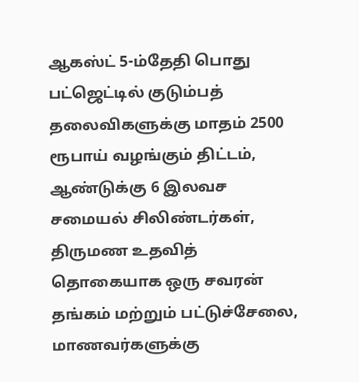ஆகஸ்ட் 5-ம்தேதி பொது பட்ஜெட்டில் குடும்பத் தலைவிகளுக்கு மாதம் 2500 ரூபாய் வழங்கும் திட்டம், ஆண்டுக்கு 6 இலவச சமையல் சிலிண்டர்கள், திருமண உதவித் தொகையாக ஒரு சவரன் தங்கம் மற்றும் பட்டுச்சேலை, மாணவர்களுக்கு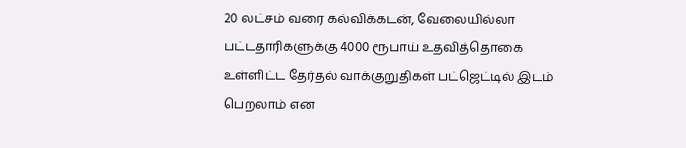20 லட்சம் வரை கல்விக்கடன், வேலையில்லா பட்டதாரிகளுக்கு 4000 ரூபாய் உதவித்தொகை உள்ளிட்ட தேர்தல் வாக்குறுதிகள் பட்ஜெட்டில் இடம் பெறலாம் என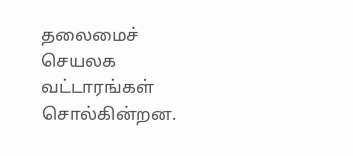தலைமைச் செயலக வட்டாரங்கள் சொல்கின்றன.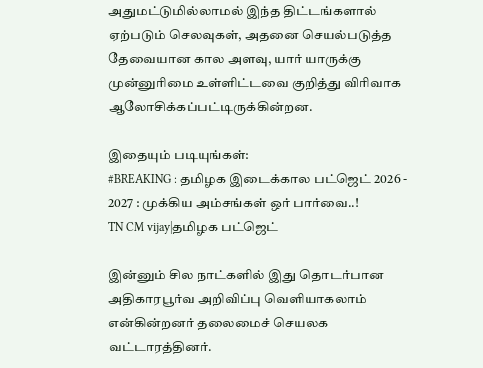அதுமட்டுமில்லாமல் இந்த திட்டங்களால் ஏற்படும் செலவுகள், அதனை செயல்படுத்த தேவையான கால அளவு, யார் யாருக்கு முன்னுரிமை உள்ளிட்டவை குறித்து விரிவாக ஆலோசிக்கப்பட்டிருக்கின்றன.

இதையும் படியுங்கள்:
#BREAKING : தமிழக இடைக்கால பட்ஜெட் 2026 - 2027 : முக்கிய அம்சங்கள் ஒர் பார்வை..!
TN CM vijay|தமிழக பட்ஜெட்

இன்னும் சில நாட்களில் இது தொடர்பான அதிகாரபூர்வ அறிவிப்பு வெளியாகலாம் என்கின்றனர் தலைமைச் செயலக வட்டாரத்தினர்.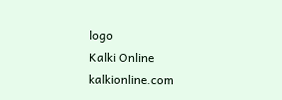logo
Kalki Online
kalkionline.com